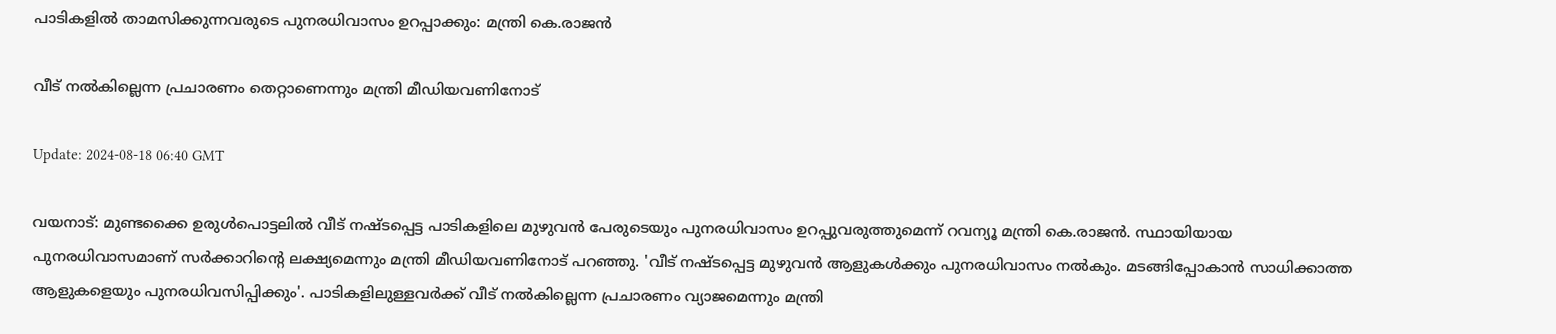പാടികളിൽ താമസിക്കുന്നവരുടെ പുനരധിവാസം ഉറപ്പാക്കും: മന്ത്രി കെ.രാജൻ

വീട് നൽകില്ലെന്ന പ്രചാരണം തെറ്റാണെന്നും മന്ത്രി മീഡിയവണിനോട്

Update: 2024-08-18 06:40 GMT

വയനാട്: മുണ്ടക്കൈ ഉരുൾപൊട്ടലിൽ വീട് നഷ്ടപ്പെട്ട പാടികളിലെ മുഴുവൻ പേരുടെയും പുനരധിവാസം ഉറപ്പുവരുത്തുമെന്ന് റവന്യൂ മന്ത്രി കെ.രാജൻ. സ്ഥായിയായ പുനരധിവാസമാണ് സർക്കാറിന്റെ ലക്ഷ്യമെന്നും മന്ത്രി മീഡിയവണിനോട് പറഞ്ഞു. 'വീട് നഷ്ടപ്പെട്ട മുഴുവൻ ആളുകൾക്കും പുനരധിവാസം നൽകും. മടങ്ങിപ്പോകാൻ സാധിക്കാത്ത ആളുകളെയും പുനരധിവസിപ്പിക്കും'. പാടികളിലുള്ളവർക്ക് വീട് നൽകില്ലെന്ന പ്രചാരണം വ്യാജമെന്നും മന്ത്രി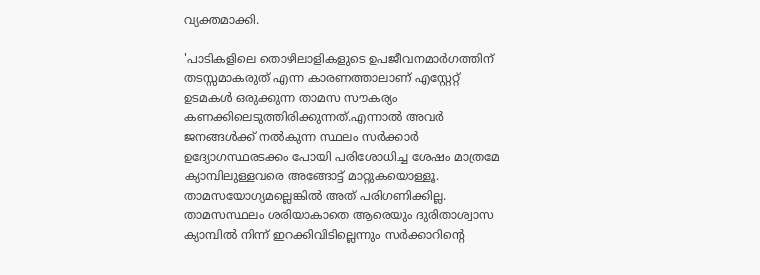വ്യക്തമാക്കി.

'പാടികളിലെ തൊഴിലാളികളുടെ ഉപജീവനമാർഗത്തിന് തടസ്സമാകരുത് എന്ന കാരണത്താലാണ് എസ്റ്റേറ്റ് ഉടമകൾ ഒരുക്കുന്ന താമസ സൗകര്യം കണക്കിലെടുത്തിരിക്കുന്നത്.എന്നാൽ അവർ ജനങ്ങൾക്ക് നൽകുന്ന സ്ഥലം സർക്കാർ ഉദ്യോഗസ്ഥരടക്കം പോയി പരിശോധിച്ച ശേഷം മാത്രമേ ക്യാമ്പിലുള്ളവരെ അങ്ങോട്ട് മാറ്റുകയൊള്ളൂ. താമസയോഗ്യമല്ലെങ്കിൽ അത് പരിഗണിക്കില്ല. താമസസ്ഥലം ശരിയാകാതെ ആരെയും ദുരിതാശ്വാസ ക്യാമ്പിൽ നിന്ന് ഇറക്കിവിടില്ലെന്നും സർക്കാറിന്റെ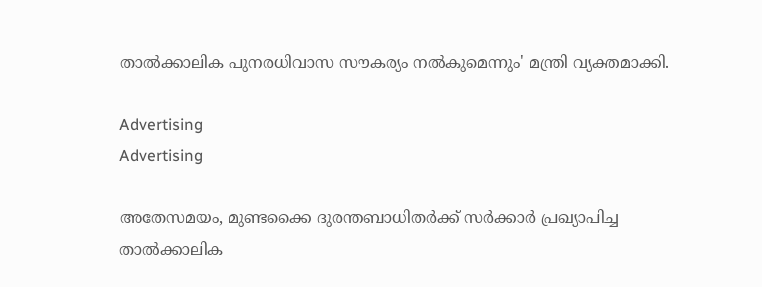താൽക്കാലിക പുനരധിവാസ സൗകര്യം നൽകുമെന്നും' മന്ത്രി വ്യക്തമാക്കി.

Advertising
Advertising

അതേസമയം, മുണ്ടക്കൈ ദുരന്തബാധിതർക്ക് സർക്കാർ പ്രഖ്യാപിച്ച താൽക്കാലിക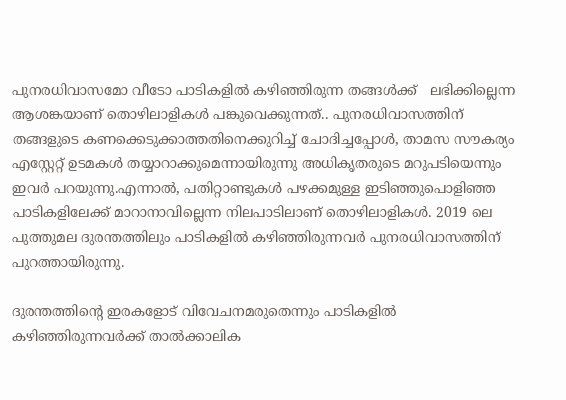പുനരധിവാസമോ വീടോ പാടികളിൽ കഴിഞ്ഞിരുന്ന തങ്ങള്‍ക്ക്   ലഭിക്കില്ലെന്ന ആശങ്കയാണ് തൊഴിലാളികള്‍ പങ്കുവെക്കുന്നത്.. പുനരധിവാസത്തിന് തങ്ങളുടെ കണക്കെടുക്കാത്തതിനെക്കുറിച്ച് ചോദിച്ചപ്പോൾ, താമസ സൗകര്യം എസ്റ്റേറ്റ് ഉടമകൾ തയ്യാറാക്കുമെന്നായിരുന്നു അധികൃതരുടെ മറുപടിയെന്നും ഇവര്‍ പറയുന്നു.എന്നാൽ, പതിറ്റാണ്ടുകൾ പഴക്കമുള്ള ഇടിഞ്ഞുപൊളിഞ്ഞ പാടികളിലേക്ക് മാറാനാവില്ലെന്ന നിലപാടിലാണ് തൊഴിലാളികൾ. 2019 ലെ പുത്തുമല ദുരന്തത്തിലും പാടികളിൽ കഴിഞ്ഞിരുന്നവർ പുനരധിവാസത്തിന് പുറത്തായിരുന്നു.

ദുരന്തത്തിൻ്റെ ഇരകളോട് വിവേചനമരുതെന്നും പാടികളിൽ കഴിഞ്ഞിരുന്നവർക്ക് താൽക്കാലിക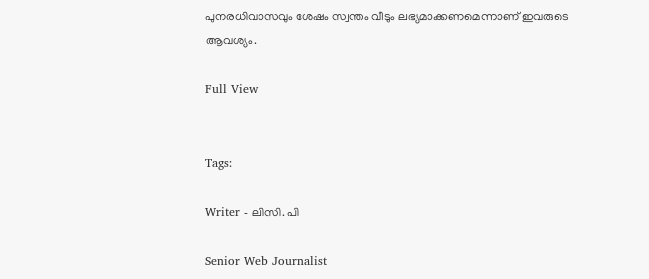പുനരധിവാസവും ശേഷം സ്വന്തം വീടും ലഭ്യമാക്കണമെന്നാണ് ഇവരുടെ ആവശ്യം.

Full View


Tags:

Writer - ലിസി. പി

Senior Web Journalist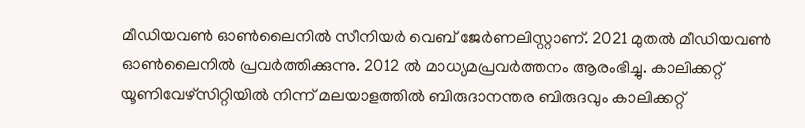മീഡിയവൺ ഓൺലൈനിൽ സീനിയർ വെബ് ജേർണലിസ്റ്റാണ്. 2021 മുതൽ മീഡിയവൺ ഓൺലൈനിൽ പ്രവർത്തിക്കുന്നു. 2012 ല്‍ മാധ്യമപ്രവര്‍ത്തനം ആരംഭിച്ചു. കാലിക്കറ്റ് യൂണിവേഴ്‌സിറ്റിയിൽ നിന്ന് മലയാളത്തിൽ ബിരുദാനന്തര ബിരുദവും കാലിക്കറ്റ്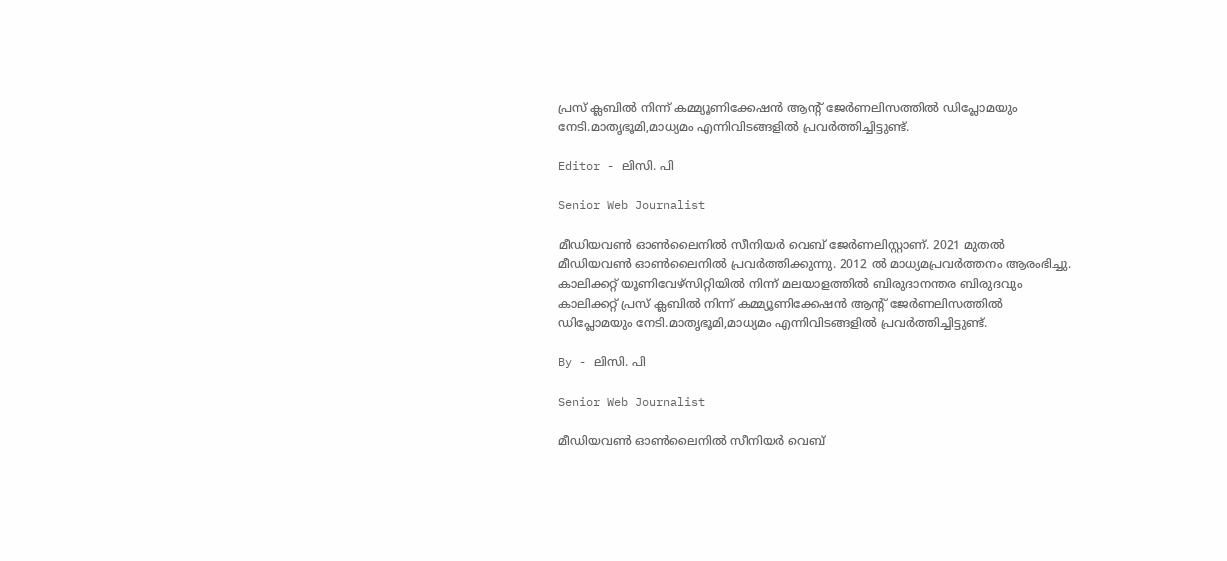പ്രസ് ക്ലബിൽ നിന്ന് കമ്മ്യൂണിക്കേഷൻ ആന്റ് ജേർണലിസത്തിൽ ഡിപ്ലോമയും നേടി.മാതൃഭൂമി,മാധ്യമം എന്നിവിടങ്ങളിൽ പ്രവർത്തിച്ചിട്ടുണ്ട്.

Editor - ലിസി. പി

Senior Web Journalist

മീഡിയവൺ ഓൺലൈനിൽ സീനിയർ വെബ് ജേർണലിസ്റ്റാണ്. 2021 മുതൽ മീഡിയവൺ ഓൺലൈനിൽ പ്രവർത്തിക്കുന്നു. 2012 ല്‍ മാധ്യമപ്രവര്‍ത്തനം ആരംഭിച്ചു. കാലിക്കറ്റ് യൂണിവേഴ്‌സിറ്റിയിൽ നിന്ന് മലയാളത്തിൽ ബിരുദാനന്തര ബിരുദവും കാലിക്കറ്റ് പ്രസ് ക്ലബിൽ നിന്ന് കമ്മ്യൂണിക്കേഷൻ ആന്റ് ജേർണലിസത്തിൽ ഡിപ്ലോമയും നേടി.മാതൃഭൂമി,മാധ്യമം എന്നിവിടങ്ങളിൽ പ്രവർത്തിച്ചിട്ടുണ്ട്.

By - ലിസി. പി

Senior Web Journalist

മീഡിയവൺ ഓൺലൈനിൽ സീനിയർ വെബ്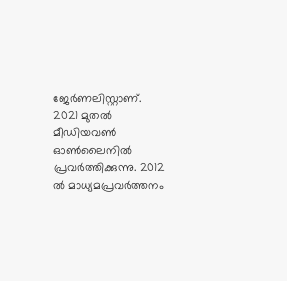ജേർണലിസ്റ്റാണ്. 2021 മുതൽ മീഡിയവൺ ഓൺലൈനിൽ പ്രവർത്തിക്കുന്നു. 2012 ല്‍ മാധ്യമപ്രവര്‍ത്തനം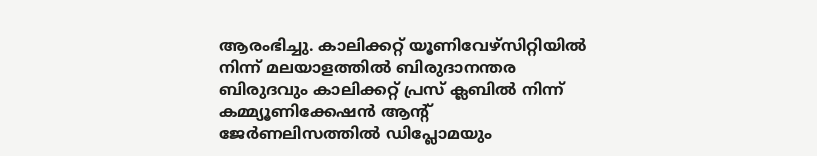ആരംഭിച്ചു. കാലിക്കറ്റ് യൂണിവേഴ്‌സിറ്റിയിൽ നിന്ന് മലയാളത്തിൽ ബിരുദാനന്തര ബിരുദവും കാലിക്കറ്റ് പ്രസ് ക്ലബിൽ നിന്ന് കമ്മ്യൂണിക്കേഷൻ ആന്റ് ജേർണലിസത്തിൽ ഡിപ്ലോമയും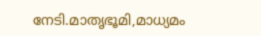നേടി.മാതൃഭൂമി,മാധ്യമം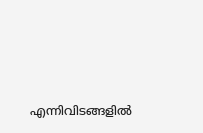എന്നിവിടങ്ങളിൽ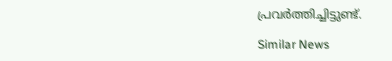പ്രവർത്തിച്ചിട്ടുണ്ട്.

Similar News